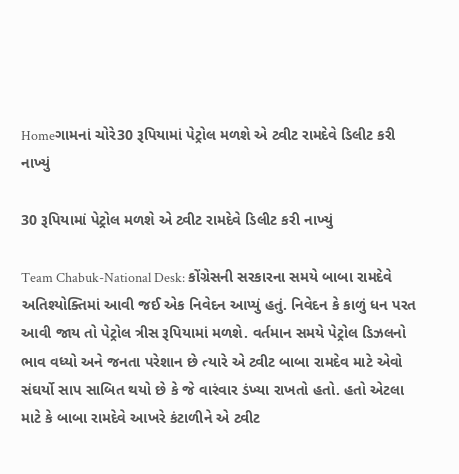Homeગામનાં ચોરે30 રૂપિયામાં પેટ્રોલ મળશે એ ટ્વીટ રામદેવે ડિલીટ કરી નાખ્યું

30 રૂપિયામાં પેટ્રોલ મળશે એ ટ્વીટ રામદેવે ડિલીટ કરી નાખ્યું

Team Chabuk-National Desk: કોંગ્રેસની સરકારના સમયે બાબા રામદેવે અતિશ્યોક્તિમાં આવી જઈ એક નિવેદન આપ્યું હતું. નિવેદન કે કાળું ધન પરત આવી જાય તો પેટ્રોલ ત્રીસ રૂપિયામાં મળશે. વર્તમાન સમયે પેટ્રોલ ડિઝલનો ભાવ વધ્યો અને જનતા પરેશાન છે ત્યારે એ ટ્વીટ બાબા રામદેવ માટે એવો સંઘર્યો સાપ સાબિત થયો છે કે જે વારંવાર ડંખ્યા રાખતો હતો. હતો એટલા માટે કે બાબા રામદેવે આખરે કંટાળીને એ ટ્વીટ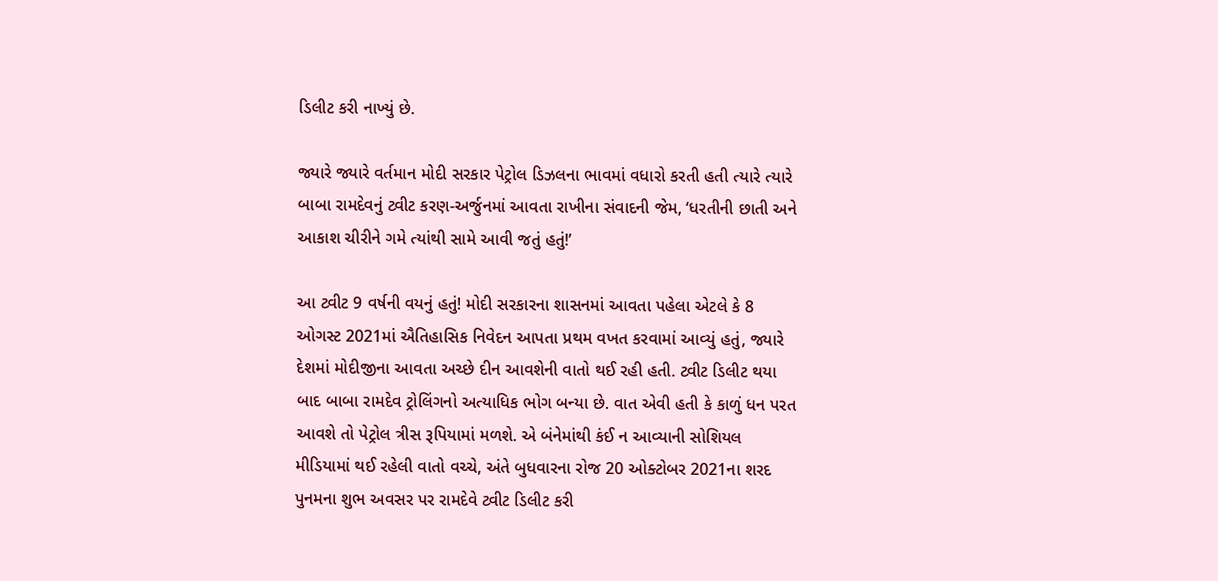ડિલીટ કરી નાખ્યું છે.

જ્યારે જ્યારે વર્તમાન મોદી સરકાર પેટ્રોલ ડિઝલના ભાવમાં વધારો કરતી હતી ત્યારે ત્યારે બાબા રામદેવનું ટ્વીટ કરણ-અર્જુનમાં આવતા રાખીના સંવાદની જેમ, ‘ધરતીની છાતી અને આકાશ ચીરીને ગમે ત્યાંથી સામે આવી જતું હતું!’

આ ટ્વીટ 9 વર્ષની વયનું હતું! મોદી સરકારના શાસનમાં આવતા પહેલા એટલે કે 8 ઓગસ્ટ 2021માં ઐતિહાસિક નિવેદન આપતા પ્રથમ વખત કરવામાં આવ્યું હતું, જ્યારે દેશમાં મોદીજીના આવતા અચ્છે દીન આવશેની વાતો થઈ રહી હતી. ટ્વીટ ડિલીટ થયા બાદ બાબા રામદેવ ટ્રોલિંગનો અત્યાધિક ભોગ બન્યા છે. વાત એવી હતી કે કાળું ધન પરત આવશે તો પેટ્રોલ ત્રીસ રૂપિયામાં મળશે. એ બંનેમાંથી કંઈ ન આવ્યાની સોશિયલ મીડિયામાં થઈ રહેલી વાતો વચ્ચે, અંતે બુધવારના રોજ 20 ઓક્ટોબર 2021ના શરદ પુનમના શુભ અવસર પર રામદેવે ટ્વીટ ડિલીટ કરી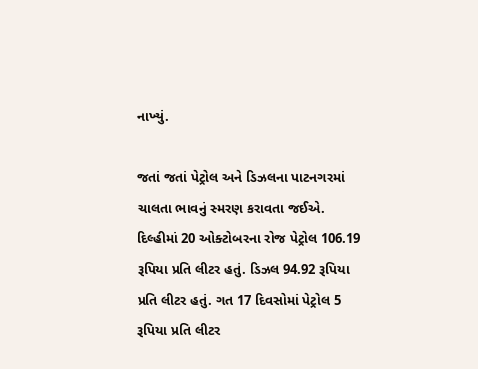નાખ્યું.

જતાં જતાં પેટ્રોલ અને ડિઝલના પાટનગરમાં ચાલતા ભાવનું સ્મરણ કરાવતા જઈએ. દિલ્હીમાં 20 ઓક્ટોબરના રોજ પેટ્રોલ 106.19 રૂપિયા પ્રતિ લીટર હતું. ડિઝલ 94.92 રૂપિયા પ્રતિ લીટર હતું. ગત 17 દિવસોમાં પેટ્રોલ 5 રૂપિયા પ્રતિ લીટર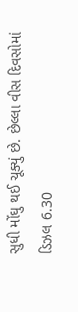સુધી મોંઘુ થઈ ચૂક્યું છે. છેલ્લા વીસ દિવસોમાં ડિઝલ 6.30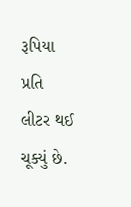રૂપિયા પ્રતિ લીટર થઈ ચૂક્યું છે.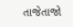તાજેતાજો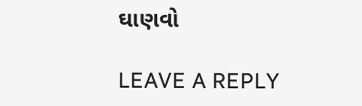ઘાણવો

LEAVE A REPLY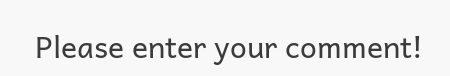Please enter your comment!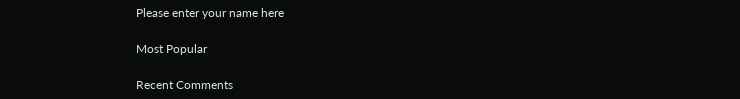Please enter your name here

Most Popular

Recent Comments